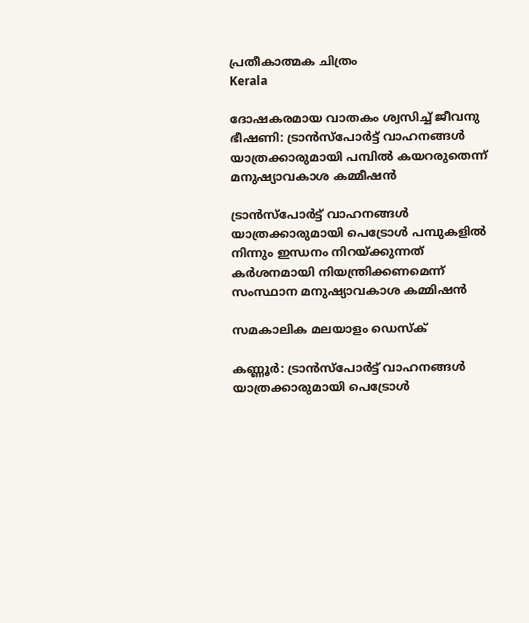പ്രതീകാത്മക ചിത്രം
Kerala

ദോഷകരമായ വാതകം ശ്വസിച്ച് ജീവനു ഭീഷണി: ട്രാന്‍സ്‌പോര്‍ട്ട് വാഹനങ്ങള്‍ യാത്രക്കാരുമായി പമ്പില്‍ കയറരുതെന്ന് മനുഷ്യാവകാശ കമ്മീഷന്‍

ട്രാന്‍സ്‌പോര്‍ട്ട് വാഹനങ്ങള്‍ യാത്രക്കാരുമായി പെട്രോള്‍ പമ്പുകളില്‍ നിന്നും ഇന്ധനം നിറയ്ക്കുന്നത് കര്‍ശനമായി നിയന്ത്രിക്കണമെന്ന് സംസ്ഥാന മനുഷ്യാവകാശ കമ്മിഷന്‍

സമകാലിക മലയാളം ഡെസ്ക്

കണ്ണൂര്‍: ട്രാന്‍സ്‌പോര്‍ട്ട് വാഹനങ്ങള്‍ യാത്രക്കാരുമായി പെട്രോള്‍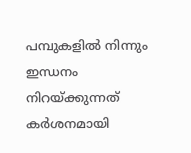പമ്പുകളില്‍ നിന്നും ഇന്ധനം നിറയ്ക്കുന്നത് കര്‍ശനമായി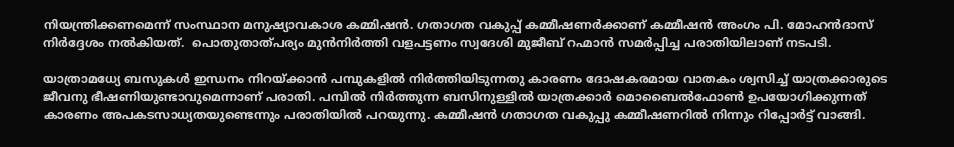നിയന്ത്രിക്കണമെന്ന് സംസ്ഥാന മനുഷ്യാവകാശ കമ്മിഷന്‍. ഗതാഗത വകുപ്പ് കമ്മീഷണര്‍ക്കാണ് കമ്മീഷന്‍ അംഗം പി. മോഹന്‍ദാസ് നിര്‍ദ്ദേശം നല്‍കിയത്.  പൊതുതാത്പര്യം മുന്‍നിര്‍ത്തി വളപട്ടണം സ്വദേശി മുജീബ് റഹ്മാന്‍ സമര്‍പ്പിച്ച പരാതിയിലാണ് നടപടി.

യാത്രാമധ്യേ ബസുകള്‍ ഇന്ധനം നിറയ്ക്കാന്‍ പമ്പുകളില്‍ നിര്‍ത്തിയിടുന്നതു കാരണം ദോഷകരമായ വാതകം ശ്വസിച്ച് യാത്രക്കാരുടെ ജീവനു ഭീഷണിയുണ്ടാവുമെന്നാണ് പരാതി. പമ്പില്‍ നിര്‍ത്തുന്ന ബസിനുള്ളില്‍ യാത്രക്കാര്‍ മൊബൈല്‍ഫോണ്‍ ഉപയോഗിക്കുന്നത് കാരണം അപകടസാധ്യതയുണ്ടെന്നും പരാതിയില്‍ പറയുന്നു. കമ്മീഷന്‍ ഗതാഗത വകുപ്പു കമ്മീഷണറില്‍ നിന്നും റിപ്പോര്‍ട്ട് വാങ്ങി.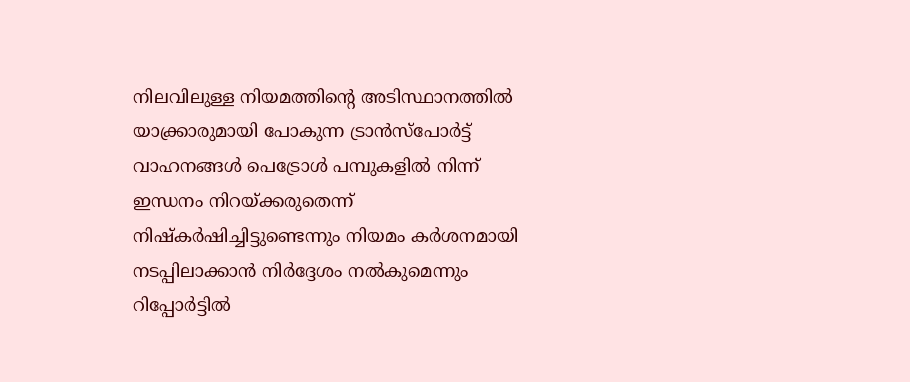നിലവിലുള്ള നിയമത്തിന്റെ അടിസ്ഥാനത്തില്‍ യാക്ക്രാരുമായി പോകുന്ന ട്രാന്‍സ്‌പോര്‍ട്ട് വാഹനങ്ങള്‍ പെട്രോള്‍ പമ്പുകളില്‍ നിന്ന് ഇന്ധനം നിറയ്ക്കരുതെന്ന് നിഷ്‌കര്‍ഷിച്ചിട്ടുണ്ടെന്നും നിയമം കര്‍ശനമായി നടപ്പിലാക്കാന്‍ നിര്‍ദ്ദേശം നല്‍കുമെന്നും റിപ്പോര്‍ട്ടില്‍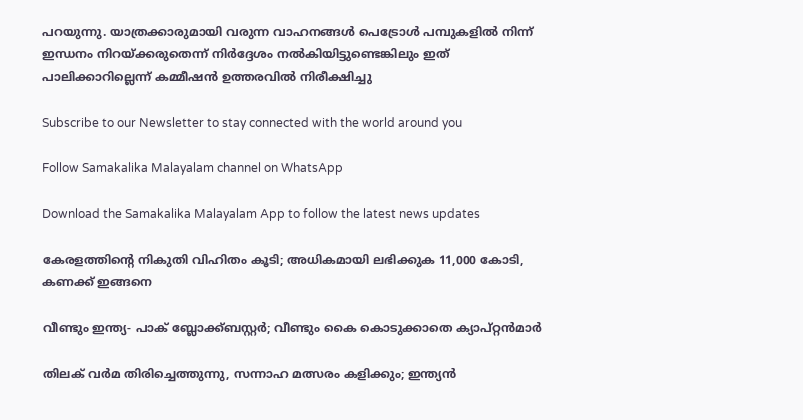പറയുന്നു. യാത്രക്കാരുമായി വരുന്ന വാഹനങ്ങള്‍ പെട്രോള്‍ പമ്പുകളില്‍ നിന്ന് ഇന്ധനം നിറയ്ക്കരുതെന്ന് നിര്‍ദ്ദേശം നല്‍കിയിട്ടുണ്ടെങ്കിലും ഇത് പാലിക്കാറില്ലെന്ന് കമ്മീഷന്‍ ഉത്തരവില്‍ നിരീക്ഷിച്ചു

Subscribe to our Newsletter to stay connected with the world around you

Follow Samakalika Malayalam channel on WhatsApp

Download the Samakalika Malayalam App to follow the latest news updates

കേരളത്തിന്റെ നികുതി വിഹിതം കൂടി; അധികമായി ലഭിക്കുക 11,000 കോടി, കണക്ക് ഇങ്ങനെ

വീണ്ടും ഇന്ത്യ- പാക് ബ്ലോക്ക്ബസ്റ്റര്‍; വീണ്ടും കൈ കൊടുക്കാതെ ക്യാപ്റ്റന്‍മാര്‍

തിലക് വർമ തിരിച്ചെത്തുന്നു, സന്നാഹ മത്സരം കളിക്കും; ഇന്ത്യൻ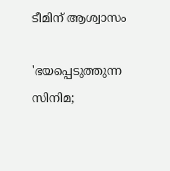ടീമിന് ആശ്വാസം

'ഭയപ്പെടുത്തുന്ന സിനിമ;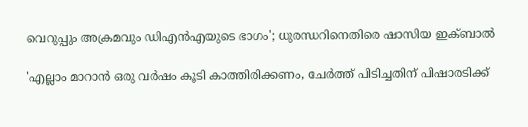വെറുപ്പും അക്രമവും ഡിഎന്‍എയുടെ ഭാഗം'; ധുരന്ധറിനെതിരെ ഷാസിയ ഇക്ബാല്‍

'എല്ലാം മാറാൻ ഒരു വർഷം കൂടി കാത്തിരിക്കണം, ചേർത്ത് പിടിച്ചതിന് പിഷാരടിക്ക്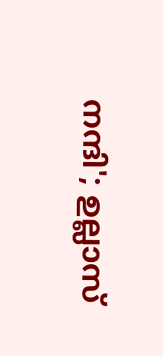നന്ദി'; ഉല്ലാസ്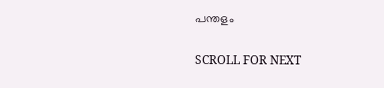പന്തളം

SCROLL FOR NEXT